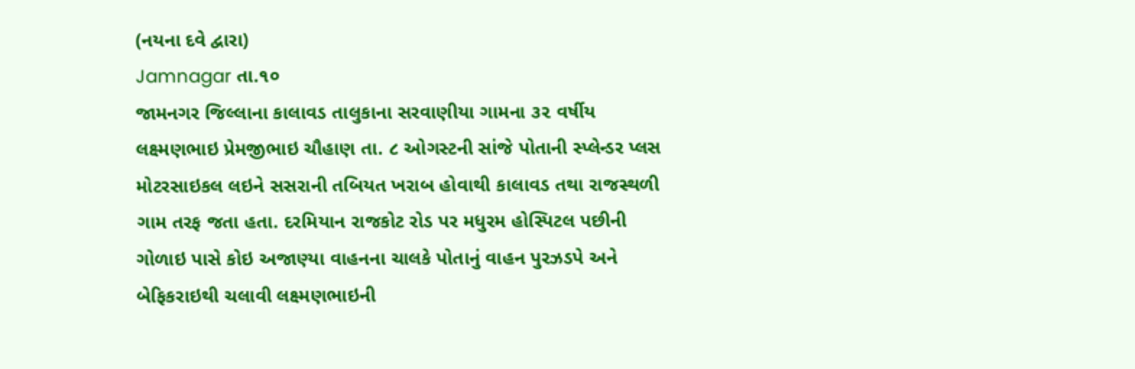(નયના દવે દ્વારા)
Jamnagar તા.૧૦
જામનગર જિલ્લાના કાલાવડ તાલુકાના સરવાણીયા ગામના ૩૨ વર્ષીય લક્ષ્મણભાઇ પ્રેમજીભાઇ ચૌહાણ તા. ૮ ઓગસ્ટની સાંજે પોતાની સ્પ્લેન્ડર પ્લસ મોટરસાઇકલ લઇને સસરાની તબિયત ખરાબ હોવાથી કાલાવડ તથા રાજસ્થળી ગામ તરફ જતા હતા. દરમિયાન રાજકોટ રોડ પર મધુરમ હોસ્પિટલ પછીની ગોળાઇ પાસે કોઇ અજાણ્યા વાહનના ચાલકે પોતાનું વાહન પુરઝડપે અને બેફિકરાઇથી ચલાવી લક્ષ્મણભાઇની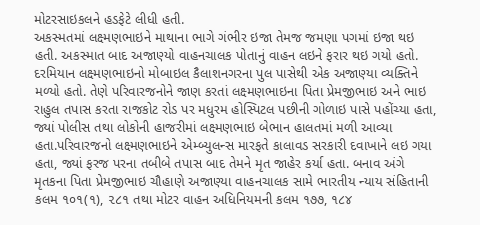મોટરસાઇકલને હડફેટે લીધી હતી.
અકસ્મતમાં લક્ષ્મણભાઇને માથાના ભાગે ગંભીર ઇજા તેમજ જમણા પગમાં ઇજા થઇ હતી. અકસ્માત બાદ અજાણ્યો વાહનચાલક પોતાનું વાહન લઇને ફરાર થઇ ગયો હતો. દરમિયાન લક્ષ્મણભાઇનો મોબાઇલ કૈલાશનગરના પુલ પાસેથી એક અજાણ્યા વ્યક્તિને મળ્યો હતો. તેણે પરિવારજનોને જાણ કરતાં લક્ષ્મણભાઇના પિતા પ્રેમજીભાઇ અને ભાઇ રાહુલ તપાસ કરતા રાજકોટ રોડ પર મધુરમ હોસ્પિટલ પછીની ગોળાઇ પાસે પહોંચ્યા હતા, જ્યાં પોલીસ તથા લોકોની હાજરીમાં લક્ષ્મણભાઇ બેભાન હાલતમાં મળી આવ્યા હતા.પરિવારજનો લક્ષ્મણભાઇને એમ્બ્યુલન્સ મારફતે કાલાવડ સરકારી દવાખાને લઇ ગયા હતા, જ્યાં ફરજ પરના તબીબે તપાસ બાદ તેમને મૃત જાહેર કર્યા હતા. બનાવ અંગે મૃતકના પિતા પ્રેમજીભાઇ ચૌહાણે અજાણ્યા વાહનચાલક સામે ભારતીય ન્યાય સંહિતાની કલમ ૧૦૧(૧), ૨૮૧ તથા મોટર વાહન અધિનિયમની કલમ ૧૭૭, ૧૮૪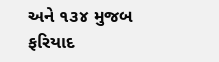અને ૧૩૪ મુજબ ફરિયાદ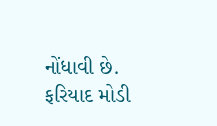નોંધાવી છે. ફરિયાદ મોડી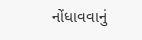નોંધાવવાનું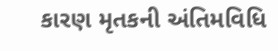કારણ મૃતકની અંતિમવિધિ